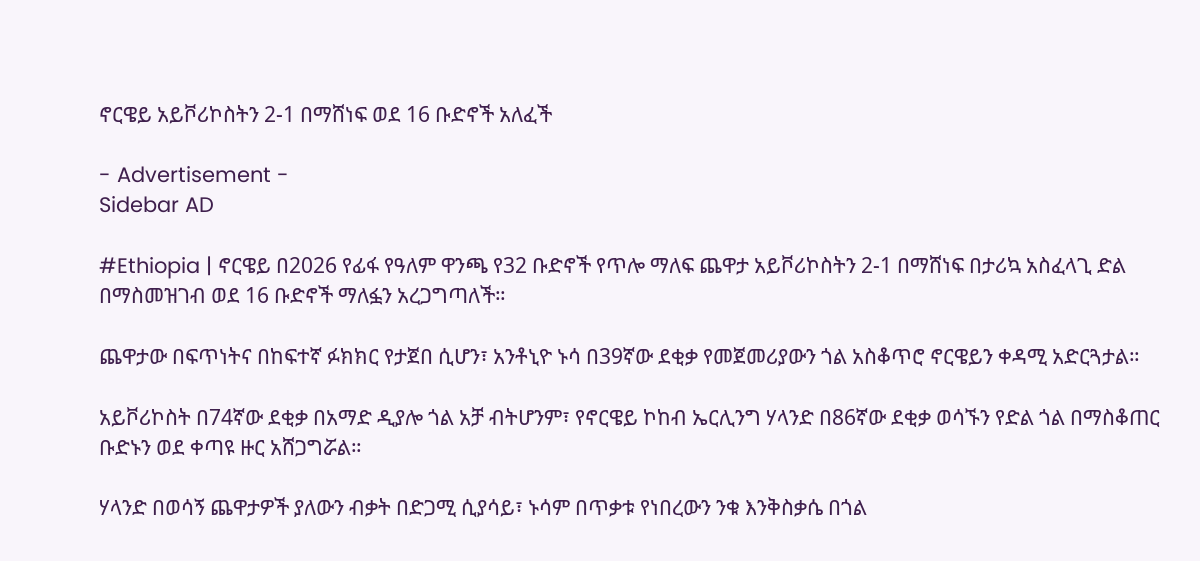ኖርዌይ አይቮሪኮስትን 2-1 በማሸነፍ ወደ 16 ቡድኖች አለፈች

- Advertisement -
Sidebar AD

#Ethiopia | ኖርዌይ በ2026 የፊፋ የዓለም ዋንጫ የ32 ቡድኖች የጥሎ ማለፍ ጨዋታ አይቮሪኮስትን 2-1 በማሸነፍ በታሪኳ አስፈላጊ ድል በማስመዝገብ ወደ 16 ቡድኖች ማለፏን አረጋግጣለች።

ጨዋታው በፍጥነትና በከፍተኛ ፉክክር የታጀበ ሲሆን፣ አንቶኒዮ ኑሳ በ39ኛው ደቂቃ የመጀመሪያውን ጎል አስቆጥሮ ኖርዌይን ቀዳሚ አድርጓታል።

አይቮሪኮስት በ74ኛው ደቂቃ በአማድ ዲያሎ ጎል አቻ ብትሆንም፣ የኖርዌይ ኮከብ ኤርሊንግ ሃላንድ በ86ኛው ደቂቃ ወሳኙን የድል ጎል በማስቆጠር ቡድኑን ወደ ቀጣዩ ዙር አሸጋግሯል።

ሃላንድ በወሳኝ ጨዋታዎች ያለውን ብቃት በድጋሚ ሲያሳይ፣ ኑሳም በጥቃቱ የነበረውን ንቁ እንቅስቃሴ በጎል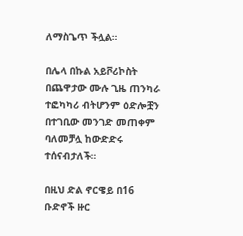ለማስጌጥ ችሏል።

በሌላ በኩል አይቮሪኮስት በጨዋታው ሙሉ ጊዜ ጠንካራ ተፎካካሪ ብትሆንም ዕድሎቿን በተገቢው መንገድ መጠቀም ባለመቻሏ ከውድድሩ ተሰናብታለች።

በዚህ ድል ኖርዌይ በ16 ቡድኖች ዙር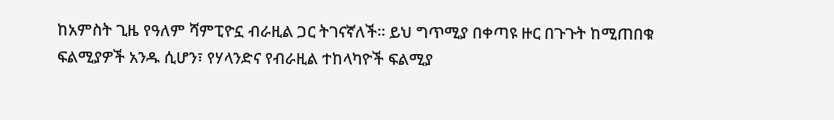ከአምስት ጊዜ የዓለም ሻምፒዮኗ ብራዚል ጋር ትገናኛለች። ይህ ግጥሚያ በቀጣዩ ዙር በጉጉት ከሚጠበቁ ፍልሚያዎች አንዱ ሲሆን፣ የሃላንድና የብራዚል ተከላካዮች ፍልሚያ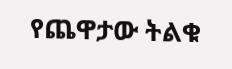የጨዋታው ትልቁ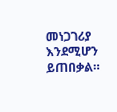መነጋገሪያ እንደሚሆን ይጠበቃል።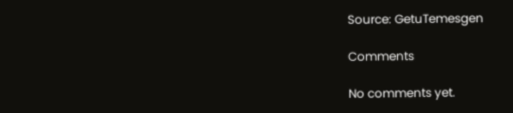Source: GetuTemesgen

Comments

No comments yet.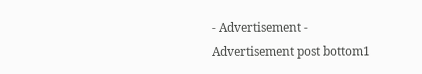- Advertisement -
Advertisement post bottom1